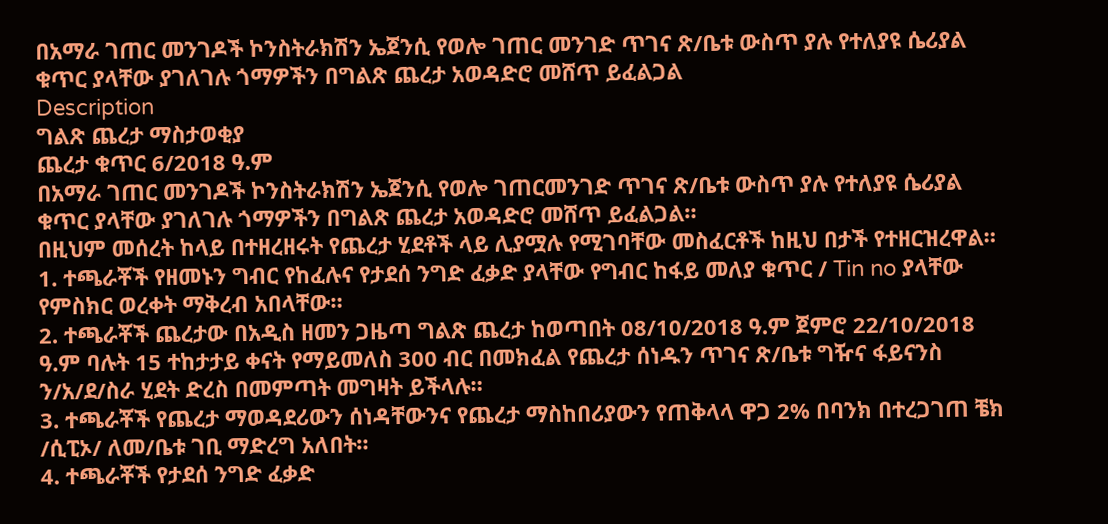በአማራ ገጠር መንገዶች ኮንስትራክሽን ኤጀንሲ የወሎ ገጠር መንገድ ጥገና ጽ/ቤቱ ውስጥ ያሉ የተለያዩ ሴሪያል ቁጥር ያላቸው ያገለገሉ ጎማዎችን በግልጽ ጨረታ አወዳድሮ መሸጥ ይፈልጋል
Description
ግልጽ ጨረታ ማስታወቂያ
ጨረታ ቁጥር 6/2018 ዓ.ም
በአማራ ገጠር መንገዶች ኮንስትራክሽን ኤጀንሲ የወሎ ገጠርመንገድ ጥገና ጽ/ቤቱ ውስጥ ያሉ የተለያዩ ሴሪያል ቁጥር ያላቸው ያገለገሉ ጎማዎችን በግልጽ ጨረታ አወዳድሮ መሸጥ ይፈልጋል።
በዚህም መሰረት ከላይ በተዘረዘሩት የጨረታ ሂደቶች ላይ ሊያሟሉ የሚገባቸው መስፈርቶች ከዚህ በታች የተዘርዝረዋል።
1. ተጫራቾች የዘመኑን ግብር የከፈሉና የታደሰ ንግድ ፈቃድ ያላቸው የግብር ከፋይ መለያ ቁጥር / Tin no ያላቸው የምስክር ወረቀት ማቅረብ አበላቸው።
2. ተጫራቾች ጨረታው በአዲስ ዘመን ጋዜጣ ግልጽ ጨረታ ከወጣበት 08/10/2018 ዓ.ም ጀምሮ 22/10/2018 ዓ.ም ባሉት 15 ተከታታይ ቀናት የማይመለስ 300 ብር በመክፈል የጨረታ ሰነዱን ጥገና ጽ/ቤቱ ግዥና ፋይናንስ ን/አ/ደ/ስራ ሂደት ድረስ በመምጣት መግዛት ይችላሉ።
3. ተጫራቾች የጨረታ ማወዳደሪውን ሰነዳቸውንና የጨረታ ማስከበሪያውን የጠቅላላ ዋጋ 2% በባንክ በተረጋገጠ ቼክ /ሲፒኦ/ ለመ/ቤቱ ገቢ ማድረግ አለበት።
4. ተጫራቾች የታደሰ ንግድ ፈቃድ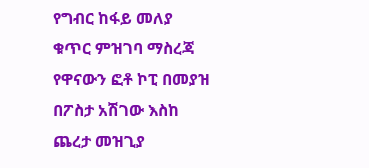የግብር ከፋይ መለያ ቁጥር ምዝገባ ማስረጃ የዋናውን ፎቶ ኮፒ በመያዝ በፖስታ አሽገው እስከ ጨረታ መዝጊያ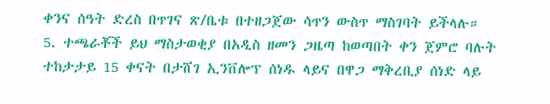ቀንና ሰዓት ድረስ በጥገና ጽ/ቤቱ በተዘጋጀው ሳጥን ውስጥ ማስገባት ይችላሉ።
5. ተጫራቾች ይህ ማስታወቂያ በአዲስ ዘመን ጋዜጣ ከወጣበት ቀን ጀምሮ ባሉት ተከታታይ 15 ቀናት በታሸገ ኢንቨሎፕ ሰነዱ ላይና በዋጋ ማቅረቢያ ሰነድ ላይ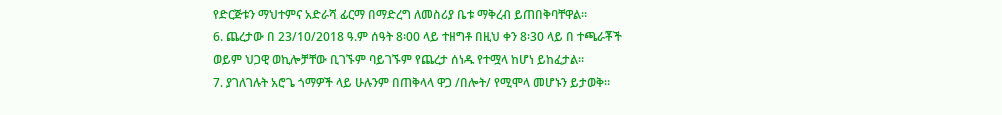የድርጅቱን ማህተምና አድራሻ ፊርማ በማድረግ ለመስሪያ ቤቱ ማቅረብ ይጠበቅባቸዋል።
6. ጨረታው በ 23/10/2018 ዓ.ም ሰዓት 8፡00 ላይ ተዘግቶ በዚህ ቀን 8፡30 ላይ በ ተጫራቾች ወይም ህጋዊ ወኪሎቻቸው ቢገኙም ባይገኙም የጨረታ ሰነዱ የተሟላ ከሆነ ይከፈታል።
7. ያገለገሉት አሮጌ ጎማዎች ላይ ሁሉንም በጠቅላላ ዋጋ /በሎት/ የሚሞላ መሆኑን ይታወቅ።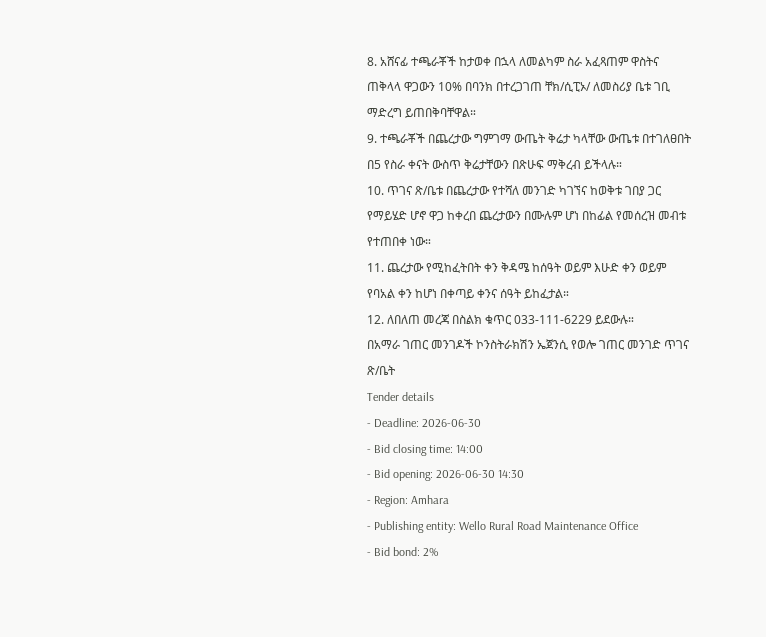8. አሸናፊ ተጫራቾች ከታወቀ በኋላ ለመልካም ስራ አፈጻጠም ዋስትና ጠቅላላ ዋጋውን 10% በባንክ በተረጋገጠ ቸክ/ሲፒኦ/ ለመስሪያ ቤቱ ገቢ ማድረግ ይጠበቅባቸዋል።
9. ተጫራቾች በጨረታው ግምገማ ውጤት ቅሬታ ካላቸው ውጤቱ በተገለፀበት በ5 የስራ ቀናት ውስጥ ቅሬታቸውን በጽሁፍ ማቅረብ ይችላሉ።
10. ጥገና ጽ/ቤቱ በጨረታው የተሻለ መንገድ ካገኘና ከወቅቱ ገበያ ጋር የማይሄድ ሆኖ ዋጋ ከቀረበ ጨረታውን በሙሉም ሆነ በከፊል የመሰረዝ መብቱ የተጠበቀ ነው።
11. ጨረታው የሚከፈትበት ቀን ቅዳሜ ከሰዓት ወይም እሁድ ቀን ወይም የባአል ቀን ከሆነ በቀጣይ ቀንና ሰዓት ይከፈታል።
12. ለበለጠ መረጃ በስልክ ቁጥር 033-111-6229 ይደውሉ።
በአማራ ገጠር መንገዶች ኮንስትራክሽን ኤጀንሲ የወሎ ገጠር መንገድ ጥገና ጽ/ቤት
Tender details
- Deadline: 2026-06-30
- Bid closing time: 14:00
- Bid opening: 2026-06-30 14:30
- Region: Amhara
- Publishing entity: Wello Rural Road Maintenance Office
- Bid bond: 2%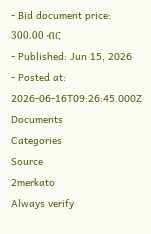- Bid document price: 300.00 ብር
- Published: Jun 15, 2026
- Posted at: 2026-06-16T09:26:45.000Z
Documents
Categories
Source
2merkato
Always verify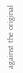against the original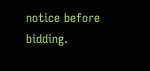notice before bidding.